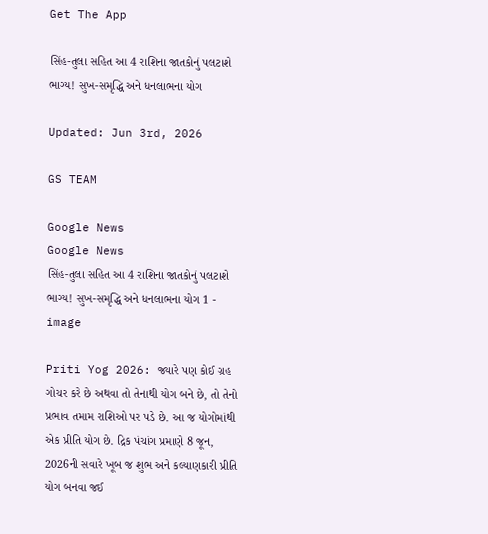Get The App

સિંહ-તુલા સહિત આ 4 રાશિના જાતકોનું પલટાશે ભાગ્ય! સુખ-સમૃદ્ધિ અને ધનલાભના યોગ

Updated: Jun 3rd, 2026

GS TEAM

Google News
Google News
સિંહ-તુલા સહિત આ 4 રાશિના જાતકોનું પલટાશે ભાગ્ય! સુખ-સમૃદ્ધિ અને ધનલાભના યોગ 1 - image

Priti Yog 2026: જ્યારે પણ કોઈ ગ્રહ ગોચર કરે છે અથવા તો તેનાથી યોગ બને છે, તો તેનો પ્રભાવ તમામ રાશિઓ પર પડે છે. આ જ યોગોમાંથી એક પ્રીતિ યોગ છે. દ્રિક પંચાંગ પ્રમાણે 8 જૂન, 2026ની સવારે ખૂબ જ શુભ અને કલ્યાણકારી પ્રીતિ યોગ બનવા જઈ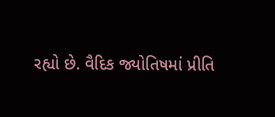રહ્યો છે. વૈદિક જ્યોતિષમાં પ્રીતિ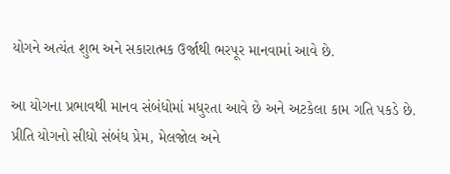યોગને અત્યંત શુભ અને સકારાત્મક ઉર્જાથી ભરપૂર માનવામાં આવે છે.

આ યોગના પ્રભાવથી માનવ સંબંધોમાં મધુરતા આવે છે અને અટકેલા કામ ગતિ પકડે છે. પ્રીતિ યોગનો સીધો સંબંધ પ્રેમ, મેલજોલ અને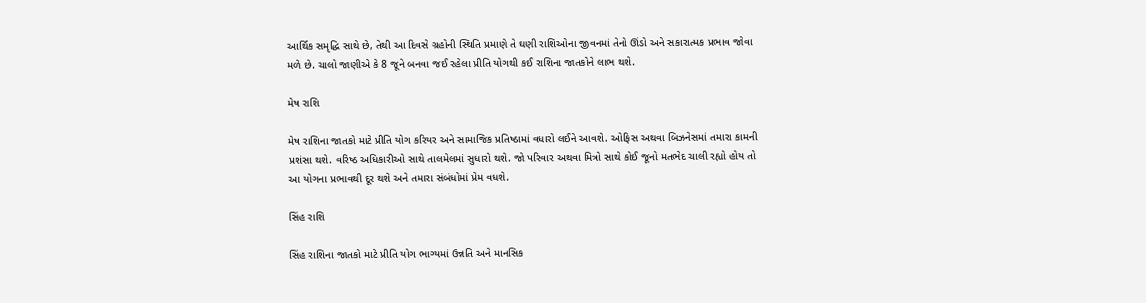આર્થિક સમૃદ્ધિ સાથે છે, તેથી આ દિવસે ગ્રહોની સ્થિતિ પ્રમાણે તે ઘણી રાશિઓના જીવનમાં તેનો ઊંડો અને સકારાત્મક પ્રભાવ જોવા મળે છે. ચાલો જાણીએ કે 8 જૂને બનવા જઈ રહેલા પ્રીતિ યોગથી કઈ રાશિના જાતકોને લાભ થશે.

મેષ રાશિ

મેષ રાશિના જાતકો માટે પ્રીતિ યોગ કરિયર અને સામાજિક પ્રતિષ્ઠામાં વધારો લઈને આવશે. ઓફિસ અથવા બિઝનેસમાં તમારા કામની પ્રશંસા થશે. વરિષ્ઠ અધિકારીઓ સાથે તાલમેલમાં સુધારો થશે. જો પરિવાર અથવા મિત્રો સાથે કોઈ જૂનો મતભેદ ચાલી રહ્યો હોય તો આ યોગના પ્રભાવથી દૂર થશે અને તમારા સંબંધોમાં પ્રેમ વધશે.

સિંહ રાશિ

સિંહ રાશિના જાતકો માટે પ્રીતિ યોગ ભાગ્યમાં ઉન્નતિ અને માનસિક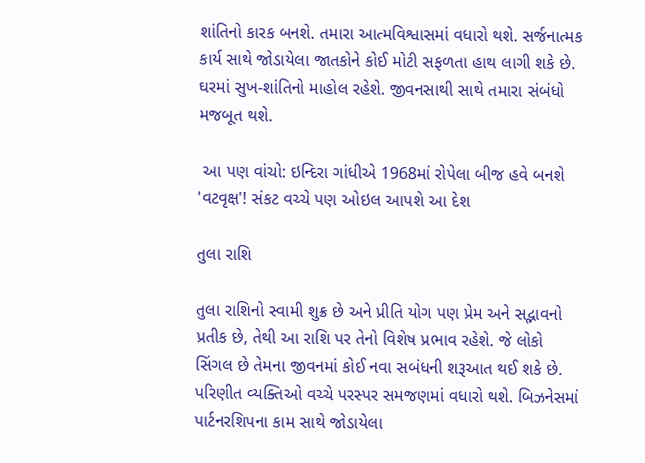શાંતિનો કારક બનશે. તમારા આત્મવિશ્વાસમાં વધારો થશે. સર્જનાત્મક કાર્ય સાથે જોડાયેલા જાતકોને કોઈ મોટી સફળતા હાથ લાગી શકે છે. ઘરમાં સુખ-શાંતિનો માહોલ રહેશે. જીવનસાથી સાથે તમારા સંબંધો મજબૂત થશે.

 આ પણ વાંચો: ઇન્દિરા ગાંધીએ 1968માં રોપેલા બીજ હવે બનશે 'વટવૃક્ષ'! સંકટ વચ્ચે પણ ઓઇલ આપશે આ દેશ

તુલા રાશિ

તુલા રાશિનો સ્વામી શુક્ર છે અને પ્રીતિ યોગ પણ પ્રેમ અને સદ્ભાવનો પ્રતીક છે, તેથી આ રાશિ પર તેનો વિશેષ પ્રભાવ રહેશે. જે લોકો સિંગલ છે તેમના જીવનમાં કોઈ નવા સબંધની શરૂઆત થઈ શકે છે. પરિણીત વ્યક્તિઓ વચ્ચે પરસ્પર સમજણમાં વધારો થશે. બિઝનેસમાં પાર્ટનરશિપના કામ સાથે જોડાયેલા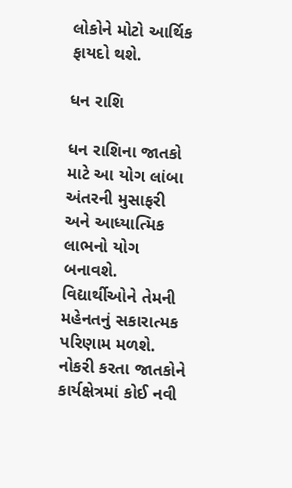લોકોને મોટો આર્થિક ફાયદો થશે.

ધન રાશિ

ધન રાશિના જાતકો માટે આ યોગ લાંબા અંતરની મુસાફરી અને આધ્યાત્મિક લાભનો યોગ બનાવશે. વિદ્યાર્થીઓને તેમની મહેનતનું સકારાત્મક પરિણામ મળશે. નોકરી કરતા જાતકોને કાર્યક્ષેત્રમાં કોઈ નવી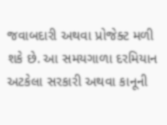જવાબદારી અથવા પ્રોજેક્ટ મળી શકે છે. આ સમયગાળા દરમિયાન અટકેલા સરકારી અથવા કાનૂની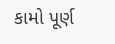કામો પૂર્ણ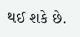થઈ શકે છે.